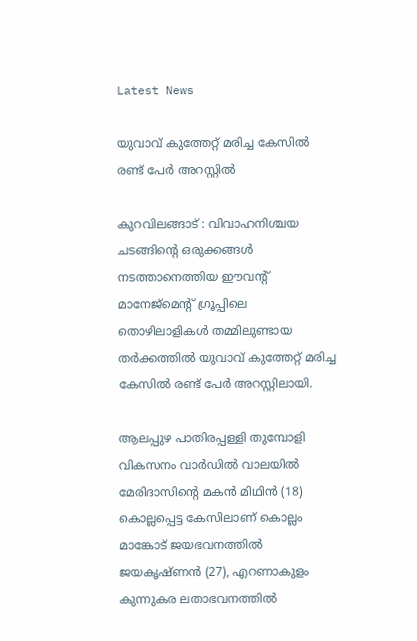Latest News

യുവാവ് കുത്തേറ്റ് മരിച്ച കേസില്‍ രണ്ട് പേര്‍ അറസ്റ്റില്‍

കുറവിലങ്ങാട് : വിവാഹനിശ്ചയ ചടങ്ങിന്റെ ഒരുക്കങ്ങള്‍ നടത്താനെത്തിയ ഈവന്റ് മാനേജ്‌മെന്റ് ഗ്രൂപ്പിലെ തൊഴിലാളികള്‍ തമ്മിലുണ്ടായ തര്‍ക്കത്തില്‍ യുവാവ് കുത്തേറ്റ് മരിച്ച കേസില്‍ രണ്ട് പേര്‍ അറസ്റ്റിലായി.

ആലപ്പുഴ പാതിരപ്പള്ളി തുമ്പോളി വികസനം വാര്‍ഡില്‍ വാലയില്‍ മേരിദാസിന്റെ മകന്‍ മിഥിന്‍ (18) കൊല്ലപ്പെട്ട കേസിലാണ് കൊല്ലം മാങ്കോട് ജയഭവനത്തില്‍ ജയകൃഷ്ണന്‍ (27), എറണാകുളം കുന്നുകര ലതാഭവനത്തില്‍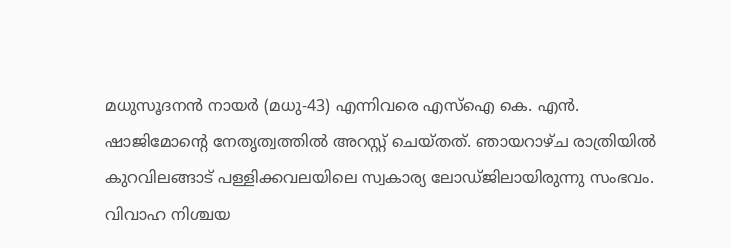മധുസൂദനന്‍ നായര്‍ (മധു-43) എന്നിവരെ എസ്‌ഐ കെ. എന്‍. ഷാജിമോന്റെ നേതൃത്വത്തില്‍ അറസ്റ്റ് ചെയ്തത്. ഞായറാഴ്ച രാത്രിയില്‍ കുറവിലങ്ങാട് പള്ളിക്കവലയിലെ സ്വകാര്യ ലോഡ്ജിലായിരുന്നു സംഭവം. വിവാഹ നിശ്ചയ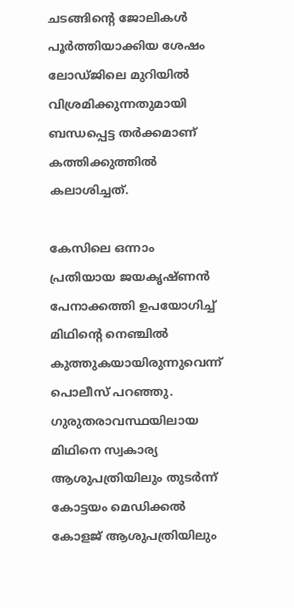ചടങ്ങിന്റെ ജോലികള്‍ പൂര്‍ത്തിയാക്കിയ ശേഷം ലോഡ്ജിലെ മുറിയില്‍ വിശ്രമിക്കുന്നതുമായി ബന്ധപ്പെട്ട തര്‍ക്കമാണ് കത്തിക്കുത്തില്‍ കലാശിച്ചത്.

കേസിലെ ഒന്നാം പ്രതിയായ ജയകൃഷ്ണന്‍ പേനാക്കത്തി ഉപയോഗിച്ച് മിഥിന്റെ നെഞ്ചില്‍ കുത്തുകയായിരുന്നുവെന്ന് പൊലീസ് പറഞ്ഞു. ഗുരുതരാവസ്ഥയിലായ മിഥിനെ സ്വകാര്യ ആശുപത്രിയിലും തുടര്‍ന്ന് കോട്ടയം മെഡിക്കല്‍ കോളജ് ആശുപത്രിയിലും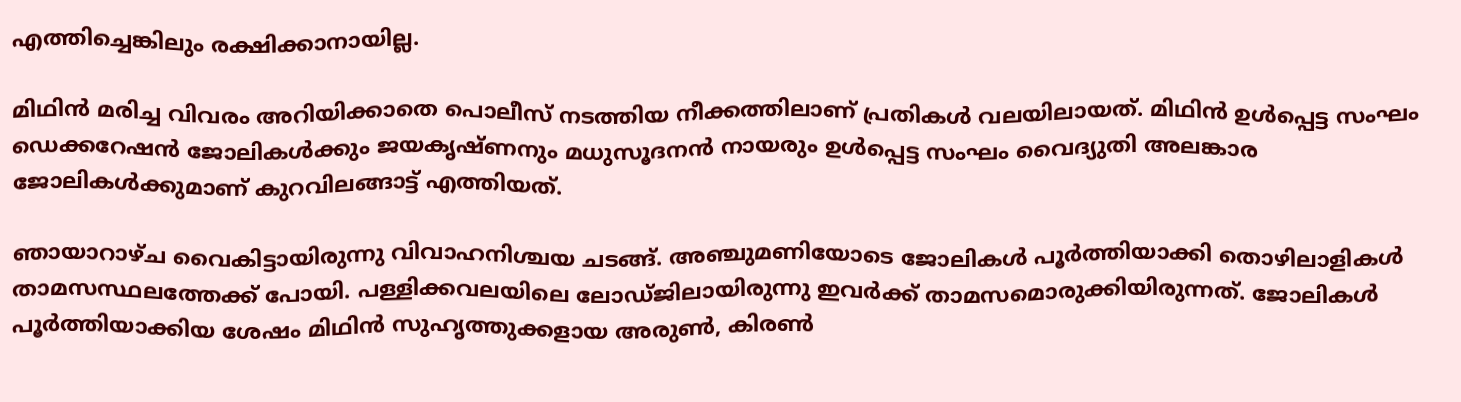എത്തിച്ചെങ്കിലും രക്ഷിക്കാനായില്ല.

മിഥിന്‍ മരിച്ച വിവരം അറിയിക്കാതെ പൊലീസ് നടത്തിയ നീക്കത്തിലാണ് പ്രതികള്‍ വലയിലായത്. മിഥിന്‍ ഉള്‍പ്പെട്ട സംഘം ഡെക്കറേഷന്‍ ജോലികള്‍ക്കും ജയകൃഷ്ണനും മധുസൂദനന്‍ നായരും ഉള്‍പ്പെട്ട സംഘം വൈദ്യുതി അലങ്കാര ജോലികള്‍ക്കുമാണ് കുറവിലങ്ങാട്ട് എത്തിയത്.

ഞായാറാഴ്ച വൈകിട്ടായിരുന്നു വിവാഹനിശ്ചയ ചടങ്ങ്. അഞ്ചുമണിയോടെ ജോലികള്‍ പൂര്‍ത്തിയാക്കി തൊഴിലാളികള്‍ താമസസ്ഥലത്തേക്ക് പോയി. പള്ളിക്കവലയിലെ ലോഡ്ജിലായിരുന്നു ഇവര്‍ക്ക് താമസമൊരുക്കിയിരുന്നത്. ജോലികള്‍ പൂര്‍ത്തിയാക്കിയ ശേഷം മിഥിന്‍ സുഹൃത്തുക്കളായ അരുണ്‍, കിരണ്‍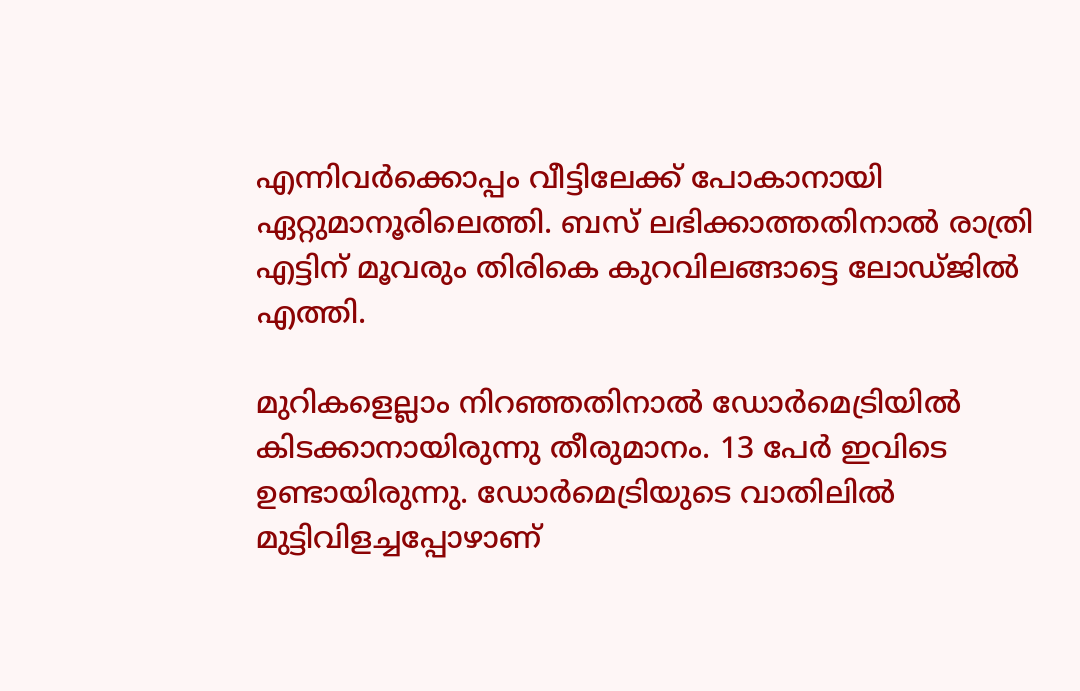എന്നിവര്‍ക്കൊപ്പം വീട്ടിലേക്ക് പോകാനായി ഏറ്റുമാനൂരിലെത്തി. ബസ് ലഭിക്കാത്തതിനാല്‍ രാത്രി എട്ടിന് മൂവരും തിരികെ കുറവിലങ്ങാട്ടെ ലോഡ്ജില്‍ എത്തി.

മുറികളെല്ലാം നിറഞ്ഞതിനാല്‍ ഡോര്‍മെട്രിയില്‍ കിടക്കാനായിരുന്നു തീരുമാനം. 13 പേര്‍ ഇവിടെ ഉണ്ടായിരുന്നു. ഡോര്‍മെട്രിയുടെ വാതിലില്‍ മുട്ടിവിളച്ചപ്പോഴാണ്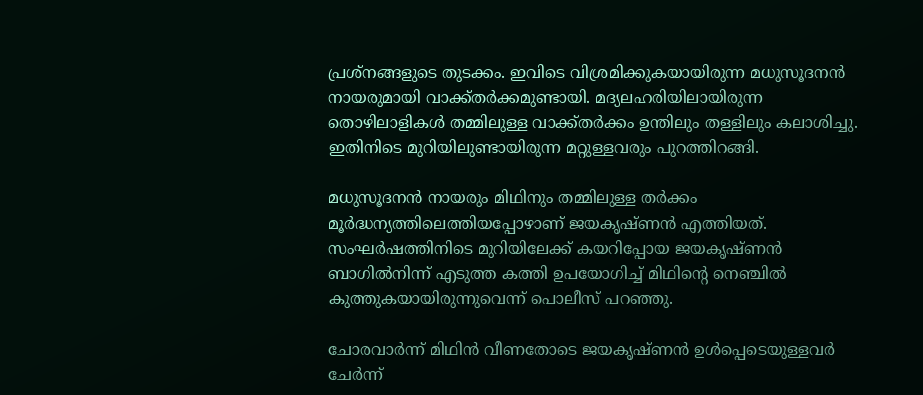പ്രശ്‌നങ്ങളുടെ തുടക്കം. ഇവിടെ വിശ്രമിക്കുകയായിരുന്ന മധുസൂദനന്‍ നായരുമായി വാക്ക്തര്‍ക്കമുണ്ടായി. മദ്യലഹരിയിലായിരുന്ന തൊഴിലാളികള്‍ തമ്മിലുള്ള വാക്ക്തര്‍ക്കം ഉന്തിലും തള്ളിലും കലാശിച്ചു. ഇതിനിടെ മുറിയിലുണ്ടായിരുന്ന മറ്റുള്ളവരും പുറത്തിറങ്ങി.

മധുസൂദനന്‍ നായരും മിഥിനും തമ്മിലുള്ള തര്‍ക്കം മൂര്‍ദ്ധന്യത്തിലെത്തിയപ്പോഴാണ് ജയകൃഷ്ണന്‍ എത്തിയത്. സംഘര്‍ഷത്തിനിടെ മുറിയിലേക്ക് കയറിപ്പോയ ജയകൃഷ്ണന്‍ ബാഗില്‍നിന്ന് എടുത്ത കത്തി ഉപയോഗിച്ച് മിഥിന്റെ നെഞ്ചില്‍ കുത്തുകയായിരുന്നുവെന്ന് പൊലീസ് പറഞ്ഞു.

ചോരവാര്‍ന്ന് മിഥിന്‍ വീണതോടെ ജയകൃഷ്ണന്‍ ഉള്‍പ്പെടെയുള്ളവര്‍ ചേര്‍ന്ന്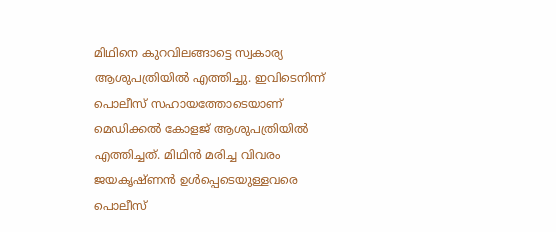മിഥിനെ കുറവിലങ്ങാട്ടെ സ്വകാര്യ ആശുപത്രിയില്‍ എത്തിച്ചു. ഇവിടെനിന്ന് പൊലീസ് സഹായത്തോടെയാണ് മെഡിക്കല്‍ കോളജ് ആശുപത്രിയില്‍ എത്തിച്ചത്. മിഥിന്‍ മരിച്ച വിവരം ജയകൃഷ്ണന്‍ ഉള്‍പ്പെടെയുള്ളവരെ പൊലീസ്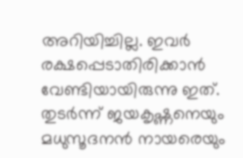അറിയിച്ചില്ല. ഇവര്‍ രക്ഷപ്പെടാതിരിക്കാന്‍ വേണ്ടിയായിരുന്നു ഇത്. തുടര്‍ന്ന് ജയകൃഷ്ണനെയും മധുസൂദനന്‍ നായരെയും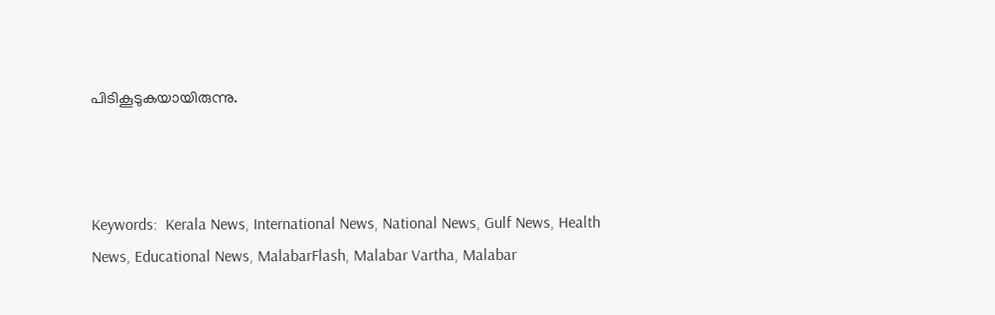പിടികൂടുകയായിരുന്നു.



Keywords:  Kerala News, International News, National News, Gulf News, Health News, Educational News, MalabarFlash, Malabar Vartha, Malabar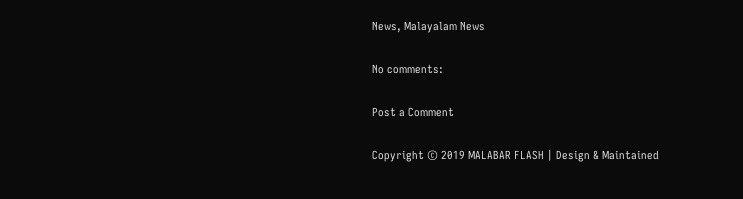News, Malayalam News

No comments:

Post a Comment

Copyright © 2019 MALABAR FLASH | Design & Maintained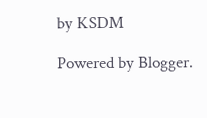by KSDM

Powered by Blogger.